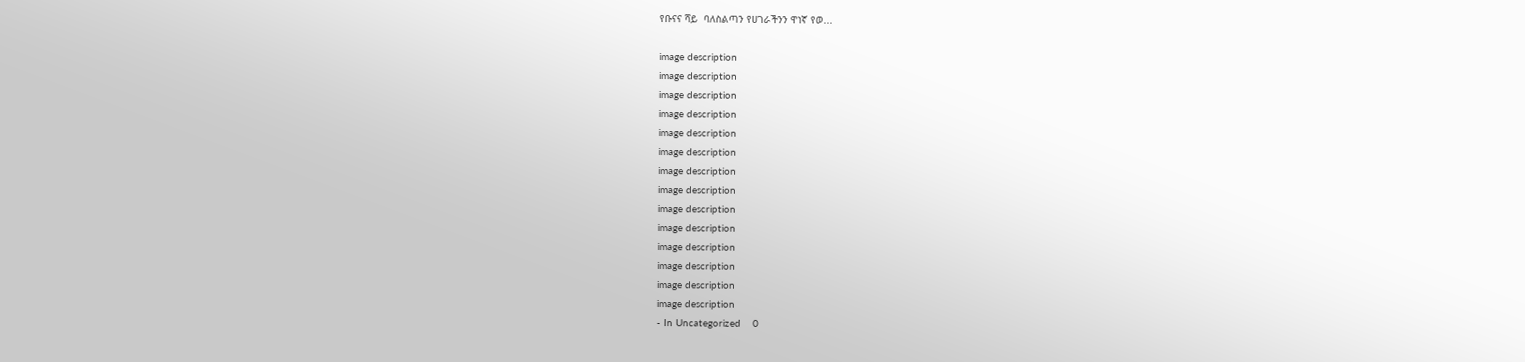የቡናና ሻይ  ባለስልጣን የሀገራችንን ዋነኛ የወ...

image description
image description
image description
image description
image description
image description
image description
image description
image description
image description
image description
image description
image description
image description
- In Uncategorized    0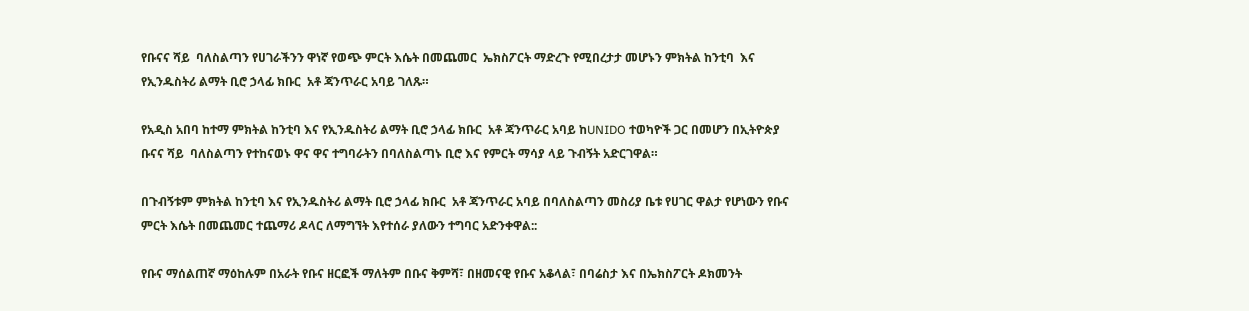የቡናና ሻይ  ባለስልጣን የሀገራችንን ዋነኛ የወጭ ምርት እሴት በመጨመር  ኤክስፖርት ማድረጉ የሚበረታታ መሆኑን ምክትል ከንቲባ  እና የኢንዱስትሪ ልማት ቢሮ ኃላፊ ክቡር  አቶ ጃንጥራር አባይ ገለጹ።

የአዲስ አበባ ከተማ ምክትል ከንቲባ እና የኢንዱስትሪ ልማት ቢሮ ኃላፊ ክቡር  አቶ ጃንጥራር አባይ ከUNIDO ተወካዮች ጋር በመሆን በኢትዮጵያ ቡናና ሻይ  ባለስልጣን የተከናወኑ ዋና ዋና ተግባራትን በባለስልጣኑ ቢሮ እና የምርት ማሳያ ላይ ጉብኝት አድርገዋል።

በጉብኝቱም ምክትል ከንቲባ እና የኢንዱስትሪ ልማት ቢሮ ኃላፊ ክቡር  አቶ ጃንጥራር አባይ በባለስልጣን መስሪያ ቤቱ የሀገር ዋልታ የሆነውን የቡና ምርት እሴት በመጨመር ተጨማሪ ዶላር ለማግኘት እየተሰራ ያለውን ተግባር አድንቀዋል::

የቡና ማሰልጠኛ ማዕከሉም በአራት የቡና ዘርፎች ማለትም በቡና ቅምሻ፣ በዘመናዊ የቡና አቆላል፣ በባሬስታ እና በኤክስፖርት ዶክመንት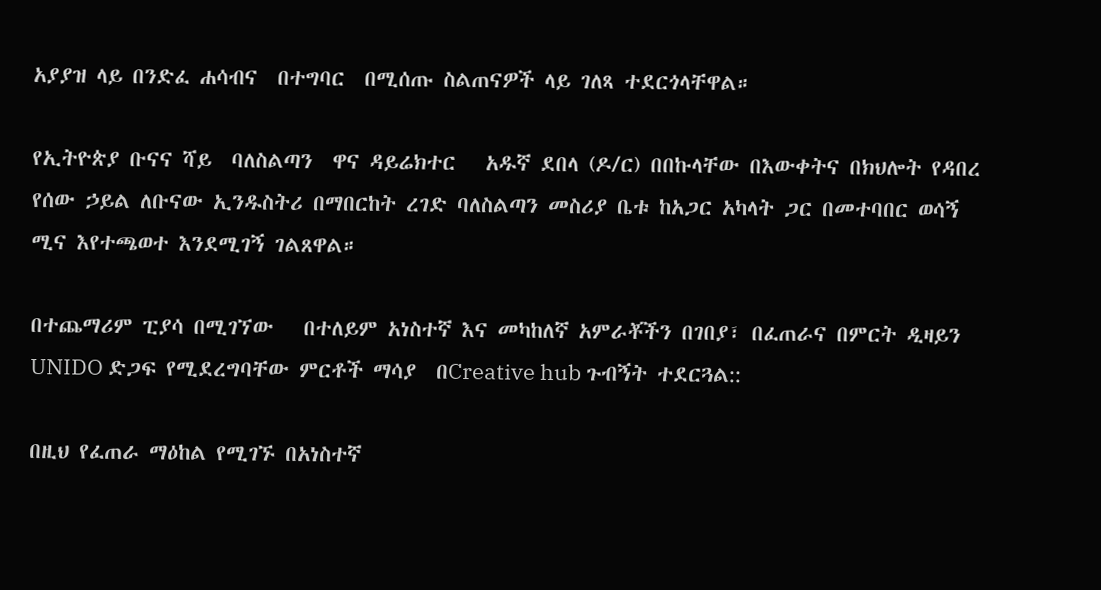አያያዝ ላይ በንድፈ ሐሳብና  በተግባር  በሚሰጡ ስልጠናዎች ላይ ገለጻ ተደርጎላቸዋል።

የኢትዮጵያ ቡናና ሻይ  ባለስልጣን  ዋና ዳይሬክተር   አዱኛ ደበላ (ዶ/ር) በበኩላቸው በእውቀትና በክህሎት የዳበረ የሰው ኃይል ለቡናው ኢንዱስትሪ በማበርከት ረገድ ባለስልጣን መስሪያ ቤቱ ከአጋር አካላት ጋር በመተባበር ወሳኝ ሚና እየተጫወተ እንደሚገኝ ገልጸዋል።

በተጨማሪም ፒያሳ በሚገኘው   በተለይም አነስተኛ እና መካከለኛ አምራቾችን በገበያ፣ በፈጠራና በምርት ዲዛይን UNIDO ድጋፍ የሚደረግባቸው ምርቶች ማሳያ  በCreative hub ጉብኝት ተደርጓል::

በዚህ የፈጠራ ማዕከል የሚገኙ በአነስተኛ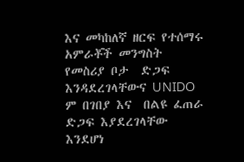እና መካከለኛ ዘርፍ የተሰማሩ አምራቾች መንግስት  የመስሪያ ቦታ  ድጋፍ እንዳደረገላቸውና UNIDO ም በገበያ እና  በልዩ ፈጠራ ድጋፍ እያደረገላቸው እንደሆነ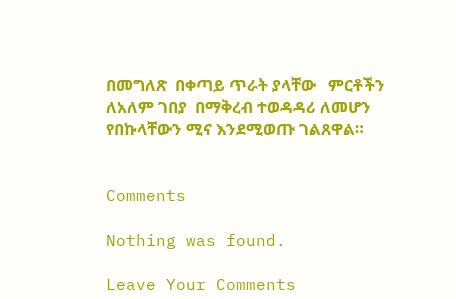በመግለጽ  በቀጣይ ጥራት ያላቸው   ምርቶችን ለአለም ገበያ  በማቅረብ ተወዳዳሪ ለመሆን  የበኩላቸውን ሚና እንደሚወጡ ገልጸዋል።


Comments

Nothing was found.

Leave Your Comments